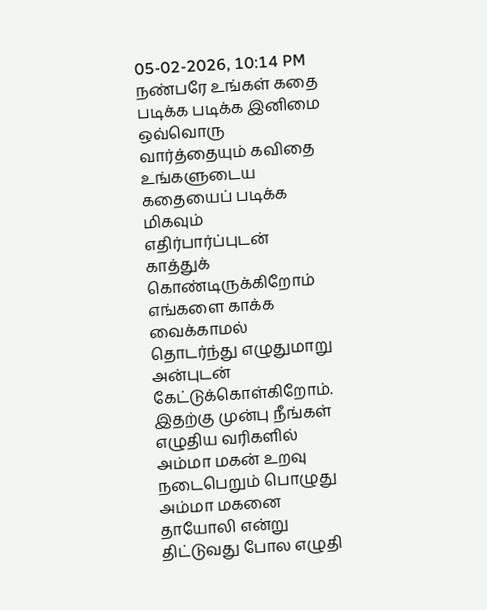05-02-2026, 10:14 PM
நண்பரே உங்கள் கதை படிக்க படிக்க இனிமை ஒவ்வொரு வார்த்தையும் கவிதை உங்களுடைய கதையைப் படிக்க மிகவும் எதிர்பார்ப்புடன் காத்துக் கொண்டிருக்கிறோம் எங்களை காக்க வைக்காமல் தொடர்ந்து எழுதுமாறு அன்புடன் கேட்டுக்கொள்கிறோம்.
இதற்கு முன்பு நீங்கள் எழுதிய வரிகளில் அம்மா மகன் உறவு நடைபெறும் பொழுது அம்மா மகனை தாயோலி என்று திட்டுவது போல எழுதி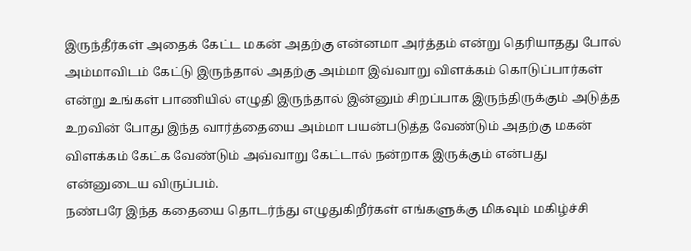இருந்தீர்கள் அதைக் கேட்ட மகன் அதற்கு என்னமா அர்த்தம் என்று தெரியாதது போல் அம்மாவிடம் கேட்டு இருந்தால் அதற்கு அம்மா இவ்வாறு விளக்கம் கொடுப்பார்கள் என்று உங்கள் பாணியில் எழுதி இருந்தால் இன்னும் சிறப்பாக இருந்திருக்கும் அடுத்த உறவின் போது இந்த வார்த்தையை அம்மா பயன்படுத்த வேண்டும் அதற்கு மகன் விளக்கம் கேட்க வேண்டும் அவ்வாறு கேட்டால் நன்றாக இருக்கும் என்பது என்னுடைய விருப்பம்.
நண்பரே இந்த கதையை தொடர்ந்து எழுதுகிறீர்கள் எங்களுக்கு மிகவும் மகிழ்ச்சி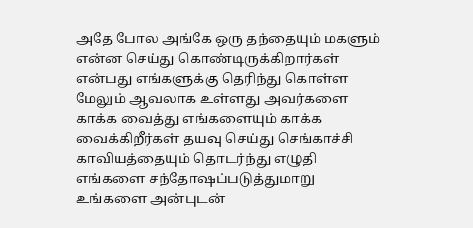அதே போல அங்கே ஒரு தந்தையும் மகளும் என்ன செய்து கொண்டிருக்கிறார்கள் என்பது எங்களுக்கு தெரிந்து கொள்ள மேலும் ஆவலாக உள்ளது அவர்களை காக்க வைத்து எங்களையும் காக்க வைக்கிறீர்கள் தயவு செய்து செங்காச்சி காவியத்தையும் தொடர்ந்து எழுதி எங்களை சந்தோஷப்படுத்துமாறு உங்களை அன்புடன்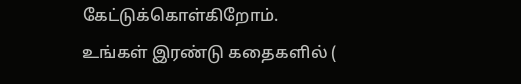கேட்டுக்கொள்கிறோம்.
உங்கள் இரண்டு கதைகளில் (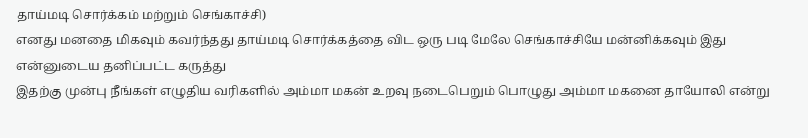தாய்மடி சொர்க்கம் மற்றும் செங்காச்சி)
எனது மனதை மிகவும் கவர்ந்தது தாய்மடி சொர்க்கத்தை விட ஒரு படி மேலே செங்காச்சியே மன்னிக்கவும் இது என்னுடைய தனிப்பட்ட கருத்து
இதற்கு முன்பு நீங்கள் எழுதிய வரிகளில் அம்மா மகன் உறவு நடைபெறும் பொழுது அம்மா மகனை தாயோலி என்று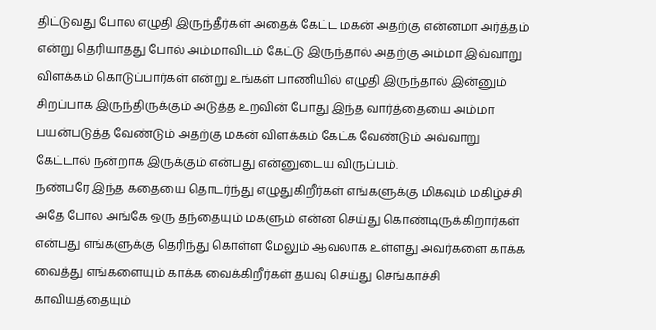திட்டுவது போல எழுதி இருந்தீர்கள் அதைக் கேட்ட மகன் அதற்கு என்னமா அர்த்தம் என்று தெரியாதது போல் அம்மாவிடம் கேட்டு இருந்தால் அதற்கு அம்மா இவ்வாறு விளக்கம் கொடுப்பார்கள் என்று உங்கள் பாணியில் எழுதி இருந்தால் இன்னும் சிறப்பாக இருந்திருக்கும் அடுத்த உறவின் போது இந்த வார்த்தையை அம்மா பயன்படுத்த வேண்டும் அதற்கு மகன் விளக்கம் கேட்க வேண்டும் அவ்வாறு கேட்டால் நன்றாக இருக்கும் என்பது என்னுடைய விருப்பம்.
நண்பரே இந்த கதையை தொடர்ந்து எழுதுகிறீர்கள் எங்களுக்கு மிகவும் மகிழ்ச்சி அதே போல அங்கே ஒரு தந்தையும் மகளும் என்ன செய்து கொண்டிருக்கிறார்கள் என்பது எங்களுக்கு தெரிந்து கொள்ள மேலும் ஆவலாக உள்ளது அவர்களை காக்க வைத்து எங்களையும் காக்க வைக்கிறீர்கள் தயவு செய்து செங்காச்சி காவியத்தையும்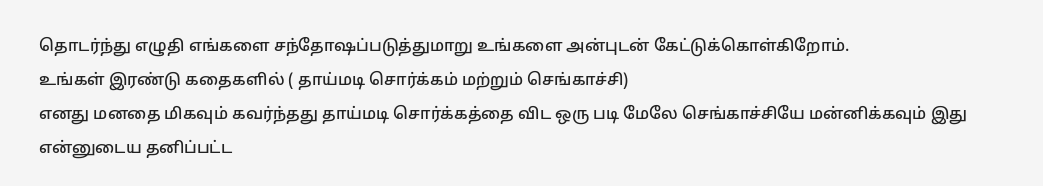தொடர்ந்து எழுதி எங்களை சந்தோஷப்படுத்துமாறு உங்களை அன்புடன் கேட்டுக்கொள்கிறோம்.
உங்கள் இரண்டு கதைகளில் ( தாய்மடி சொர்க்கம் மற்றும் செங்காச்சி)
எனது மனதை மிகவும் கவர்ந்தது தாய்மடி சொர்க்கத்தை விட ஒரு படி மேலே செங்காச்சியே மன்னிக்கவும் இது என்னுடைய தனிப்பட்ட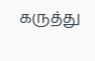கருத்து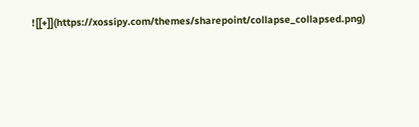![[+]](https://xossipy.com/themes/sharepoint/collapse_collapsed.png)